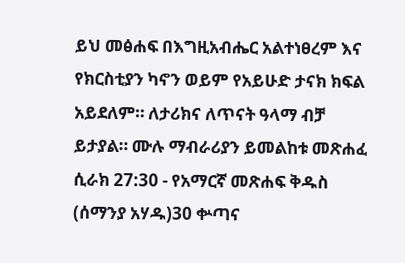ይህ መፅሐፍ በእግዚአብሔር አልተነፀረም እና የክርስቲያን ካኖን ወይም የአይሁድ ታናክ ክፍል አይደለም። ለታሪክና ለጥናት ዓላማ ብቻ ይታያል። ሙሉ ማብራሪያን ይመልከቱ መጽሐፈ ሲራክ 27:30 - የአማርኛ መጽሐፍ ቅዱስ (ሰማንያ አሃዱ)30 ቍጣና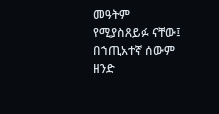መዓትም የሚያስጸይፉ ናቸው፤ በኀጢአተኛ ሰውም ዘንድ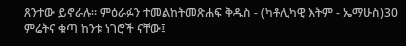ጸንተው ይኖራሉ። ምዕራፉን ተመልከትመጽሐፍ ቅዱስ - (ካቶሊካዊ እትም - ኤማሁስ)30 ምሬትና ቁጣ ከንቱ ነገሮች ናቸው፤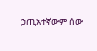ኃጢአተኛውም ሰው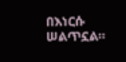በእነርሱ ሠልጥኗል።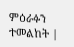ምዕራፉን ተመልከት |